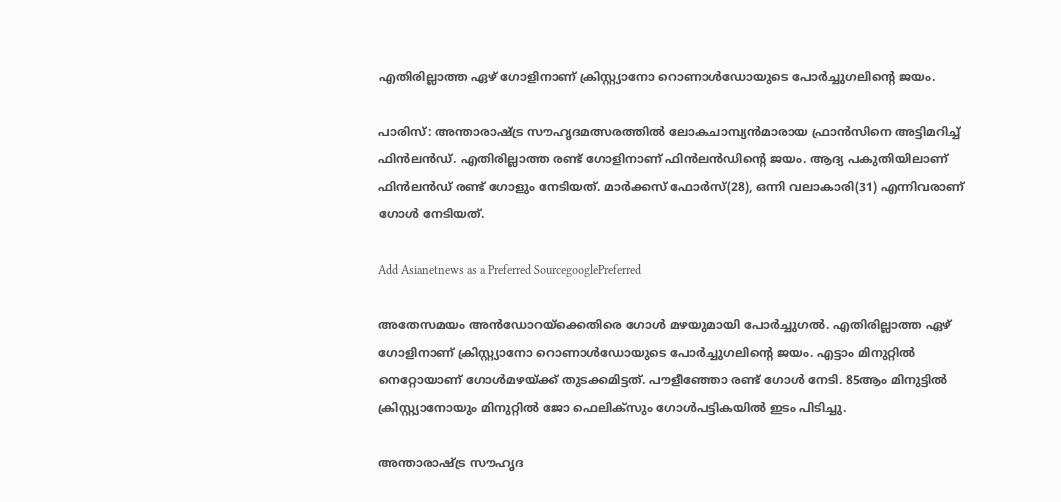എതിരില്ലാത്ത ഏഴ് ഗോളിനാണ് ക്രിസ്റ്റ്യാനോ റൊണാൾഡോയുടെ പോർച്ചുഗലിന്‍റെ ജയം.

പാരിസ്: അന്താരാഷ്‍ട്ര സൗഹൃദമത്സരത്തിൽ ലോകചാമ്പ്യൻമാരായ ഫ്രാൻസിനെ അട്ടിമറിച്ച് ഫിൻലൻഡ്. എതിരില്ലാത്ത രണ്ട് ഗോളിനാണ് ഫിൻലൻഡിന്‍റെ ജയം. ആദ്യ പകുതിയിലാണ് ഫിൻലൻഡ് രണ്ട് ഗോളും നേടിയത്. മാര്‍ക്കസ് ഫോര്‍സ്(28), ഒന്നി വലാകാരി(31) എന്നിവരാണ് ഗോള്‍ നേടിയത്.

Add Asianetnews as a Preferred SourcegooglePreferred

അതേസമയം അൻഡോറയ്ക്കെതിരെ ഗോൾ മഴയുമായി പോർച്ചുഗൽ. എതിരില്ലാത്ത ഏഴ് ഗോളിനാണ് ക്രിസ്റ്റ്യാനോ റൊണാൾഡോയുടെ പോർച്ചുഗലിന്‍റെ ജയം. എട്ടാം മിനുറ്റില്‍ നെറ്റോയാണ് ഗോള്‍മഴയ്‌ക്ക് തുടക്കമിട്ടത്. പൗളീഞ്ഞോ രണ്ട് ഗോൾ നേടി. 85ആം മിനുട്ടിൽ ക്രിസ്റ്റ്യാനോയും മിനുറ്റില്‍ ജോ ഫെലിക്‌സും ഗോൾപട്ടികയിൽ ഇടം പിടിച്ചു.

അന്താരാഷ്‍ട്ര സൗഹൃദ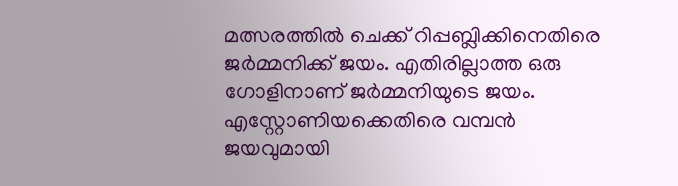മത്സരത്തിൽ ചെക്ക് റിപ്പബ്ലിക്കിനെതിരെ ജർമ്മനിക്ക് ജയം. എതിരില്ലാത്ത ഒരു ഗോളിനാണ് ജർമ്മനിയുടെ ജയം. എസ്റ്റോണിയക്കെതിരെ വമ്പൻ ജയവുമായി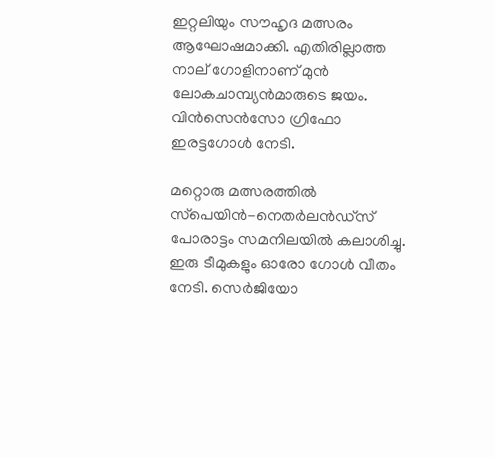ഇറ്റലിയും സൗഹൃദ മത്സരം ആഘോഷമാക്കി. എതിരില്ലാത്ത നാല് ഗോളിനാണ് മുൻ ലോകചാമ്പ്യൻമാരുടെ ജയം. വിൻസെൻസോ ഗ്രിഫോ ഇരട്ടഗോൾ നേടി.

മറ്റൊരു മത്സരത്തില്‍ സ്‌പെയിന്‍-നെതർലൻഡ്സ് പോരാട്ടം സമനിലയിൽ കലാശിച്ചു. ഇരു ടീമുകളും ഓരോ ഗോൾ വീതം നേടി. സെർജിയോ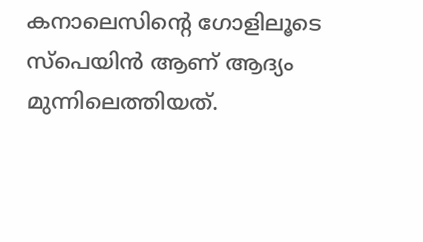കനാലെസിന്‍റെ ഗോളിലൂടെ സ്പെയിൻ ആണ് ആദ്യം മുന്നിലെത്തിയത്.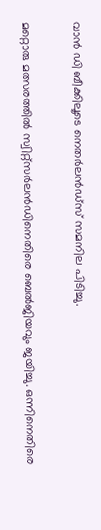വാൻ ഡി ബീക്കിലൂടെ നെതർലൻഡ്സ് സമനില പിടിച്ചു.

മറ്റൊരു മത്സരത്തിൽ സ്വിറ്റ്സർലൻഡിനെതിരെ ബെൽജിയവും ജയിച്ചു. ഒന്നിനെതിരെ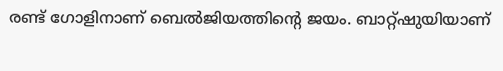രണ്ട് ഗോളിനാണ് ബെൽജിയത്തിന്‍റെ ജയം. ബാറ്റ്ഷുയിയാണ്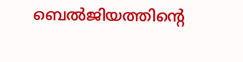ബെൽജിയത്തിന്റെ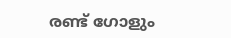രണ്ട് ഗോളും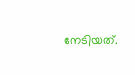നേടിയത്.